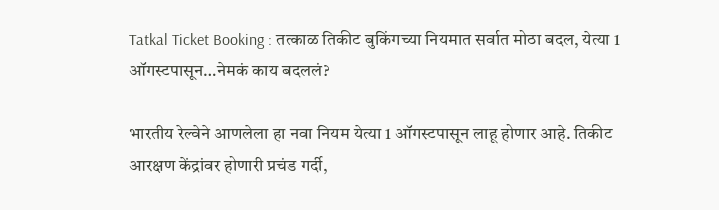Tatkal Ticket Booking : तत्काळ तिकीट बुकिंगच्या नियमात सर्वात मोठा बदल, येत्या 1 ऑगस्टपासून…नेमकं काय बदललं?

भारतीय रेल्वेने आणलेला हा नवा नियम येत्या 1 ऑगस्टपासून लाहू होणार आहे. तिकीट आरक्षण केंद्रांवर होणारी प्रचंड गर्दी,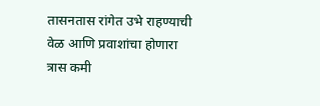तासनतास रांगेत उभे राहण्याची वेळ आणि प्रवाशांचा होणारा त्रास कमी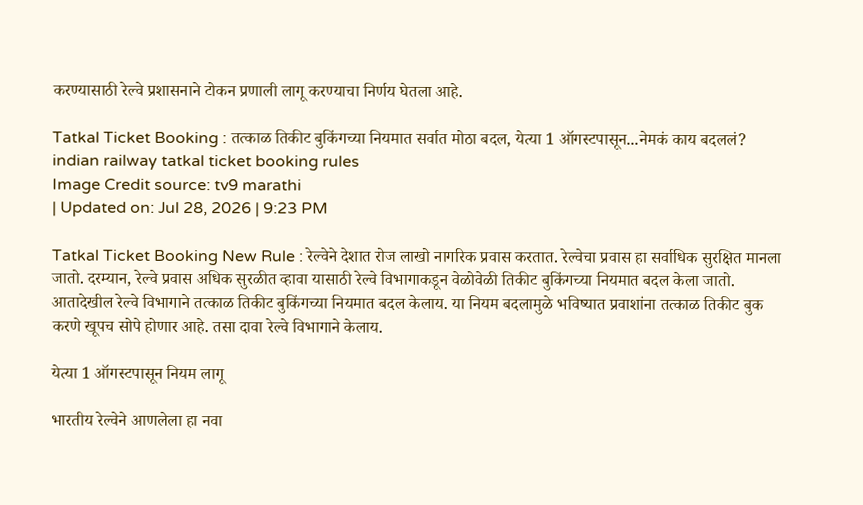करण्यासाठी रेल्वे प्रशासनाने टोकन प्रणाली लागू करण्याचा निर्णय घेतला आहे.

Tatkal Ticket Booking : तत्काळ तिकीट बुकिंगच्या नियमात सर्वात मोठा बदल, येत्या 1 ऑगस्टपासून...नेमकं काय बदललं?
indian railway tatkal ticket booking rules
Image Credit source: tv9 marathi
| Updated on: Jul 28, 2026 | 9:23 PM

Tatkal Ticket Booking New Rule : रेल्वेने देशात रोज लाखो नागरिक प्रवास करतात. रेल्वेचा प्रवास हा सर्वाधिक सुरक्षित मानला जातो. दरम्यान, रेल्वे प्रवास अधिक सुरळीत व्हावा यासाठी रेल्वे विभागाकडून वेळोवेळी तिकीट बुकिंगच्या नियमात बदल केला जातो. आतादेखील रेल्वे विभागाने तत्काळ तिकीट बुकिंगच्या नियमात बदल केलाय. या नियम बदलामुळे भविष्यात प्रवाशांना तत्काळ तिकीट बुक करणे खूपच सोपे होणार आहे. तसा दावा रेल्वे विभागाने केलाय.

येत्या 1 ऑगस्टपासून नियम लागू

भारतीय रेल्वेने आणलेला हा नवा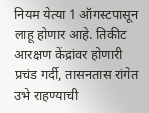नियम येत्या 1 ऑगस्टपासून लाहू होणार आहे. तिकीट आरक्षण केंद्रांवर होणारी प्रचंड गर्दी, तासनतास रांगेत उभे राहण्याची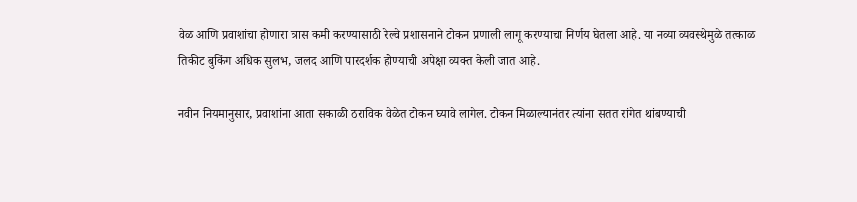वेळ आणि प्रवाशांचा होणारा त्रास कमी करण्यासाठी रेल्वे प्रशासनाने टोकन प्रणाली लागू करण्याचा निर्णय घेतला आहे. या नव्या व्यवस्थेमुळे तत्काळ तिकीट बुकिंग अधिक सुलभ, जलद आणि पारदर्शक होण्याची अपेक्षा व्यक्त केली जात आहे.

नवीन नियमानुसार, प्रवाशांना आता सकाळी ठराविक वेळेत टोकन घ्यावे लागेल. टोकन मिळाल्यानंतर त्यांना सतत रांगेत थांबण्याची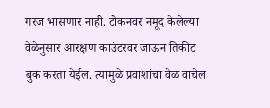गरज भासणार नाही. टोकनवर नमूद केलेल्या वेळेनुसार आरक्षण काउंटरवर जाऊन तिकीट बुक करता येईल. त्यामुळे प्रवाशांचा वेळ वाचेल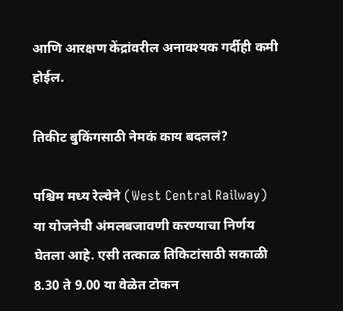आणि आरक्षण केंद्रांवरील अनावश्यक गर्दीही कमी होईल.

तिकीट बुकिंगसाठी नेमकं काय बदललं?

पश्चिम मध्य रेल्वेने (West Central Railway) या योजनेची अंमलबजावणी करण्याचा निर्णय घेतला आहे. एसी तत्काळ तिकिटांसाठी सकाळी 8.30 ते 9.00 या वेळेत टोकन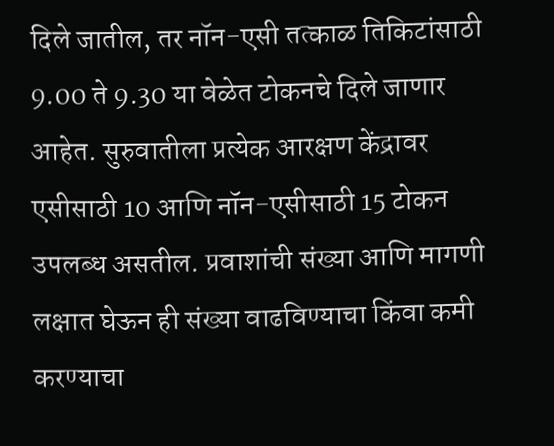दिले जातील, तर नॉन-एसी तत्काळ तिकिटांसाठी 9.00 ते 9.30 या वेळेत टोकनचे दिले जाणार आहेत. सुरुवातीला प्रत्येक आरक्षण केंद्रावर एसीसाठी 10 आणि नॉन-एसीसाठी 15 टोकन उपलब्ध असतील. प्रवाशांची संख्या आणि मागणी लक्षात घेऊन ही संख्या वाढविण्याचा किंवा कमी करण्याचा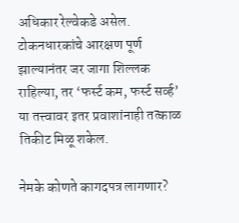अधिकार रेल्वेकडे असेल. टोकनधारकांचे आरक्षण पूर्ण झाल्यानंतर जर जागा शिल्लक राहिल्या, तर ‘फर्स्ट कम, फर्स्ट सर्व्ह’ या तत्त्वावर इतर प्रवाशांनाही तत्काळ तिकीट मिळू शकेल.

नेमके कोणते कागदपत्र लागणार?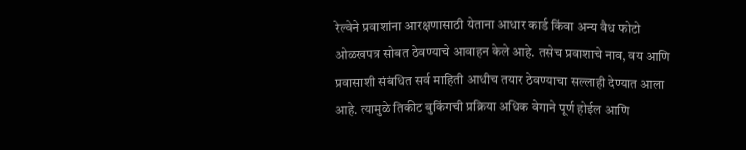रेल्वेने प्रवाशांना आरक्षणासाठी येताना आधार कार्ड किंवा अन्य वैध फोटो ओळखपत्र सोबत ठेवण्याचे आवाहन केले आहे. तसेच प्रवाशाचे नाव, वय आणि प्रवासाशी संबंधित सर्व माहिती आधीच तयार ठेवण्याचा सल्लाही देण्यात आला आहे. त्यामुळे तिकीट बुकिंगची प्रक्रिया अधिक वेगाने पूर्ण होईल आणि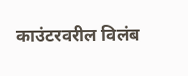काउंटरवरील विलंब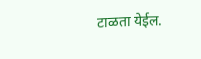टाळता येईल.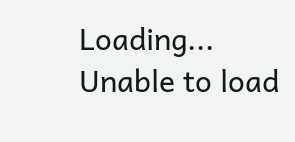Loading...
Unable to load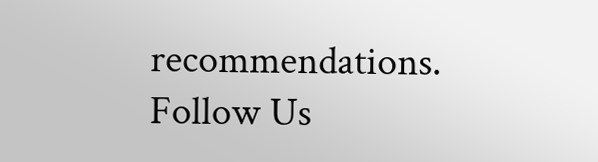recommendations.
Follow Us